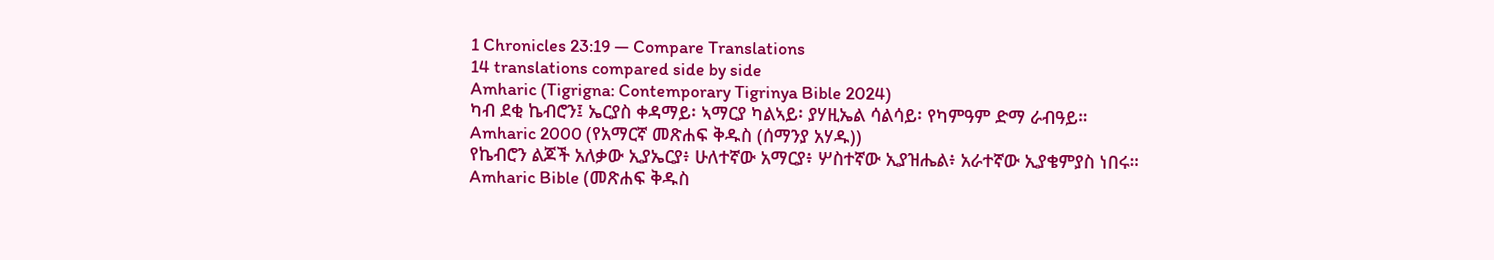1 Chronicles 23:19 — Compare Translations
14 translations compared side by side
Amharic (Tigrigna: Contemporary Tigrinya Bible 2024)
ካብ ደቂ ኬብሮን፤ ኤርያስ ቀዳማይ፡ ኣማርያ ካልኣይ፡ ያሃዚኤል ሳልሳይ፡ የካምዓም ድማ ራብዓይ።
Amharic 2000 (የአማርኛ መጽሐፍ ቅዱስ (ሰማንያ አሃዱ))
የኬብሮን ልጆች አለቃው ኢያኤርያ፥ ሁለተኛው አማርያ፥ ሦስተኛው ኢያዝሔል፥ አራተኛው ኢያቄምያስ ነበሩ።
Amharic Bible (መጽሐፍ ቅዱስ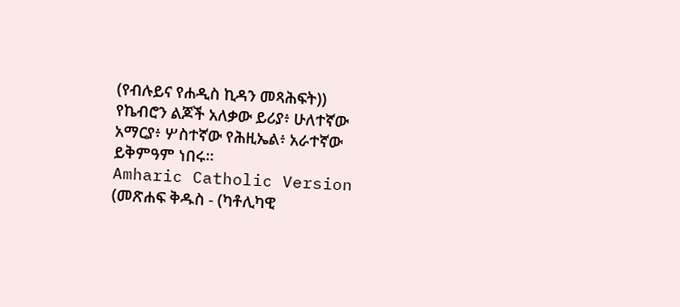(የብሉይና የሐዲስ ኪዳን መጻሕፍት))
የኬብሮን ልጆች አለቃው ይሪያ፥ ሁለተኛው አማርያ፥ ሦስተኛው የሕዚኤል፥ አራተኛው ይቅምዓም ነበሩ።
Amharic Catholic Version (መጽሐፍ ቅዱስ - (ካቶሊካዊ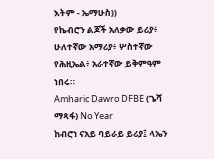እትም - ኤማሁስ))
የኬብሮን ልጆች አለቃው ይሪያ፥ ሁለተኛው አማሪያ፥ ሦስተኛው የሕዚኤል፥ አራተኛው ይቅምዓም ነበሩ።
Amharic Dawro DFBE (ጌሻ ማጻፋ) No Year
ከብሮነ ናአይ ባይራይ ይሪያ፤ ላኤን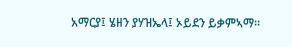አማርያ፤ ሄዘን ያሃዝኤላ፤ ኦይደን ይቃምኣማ።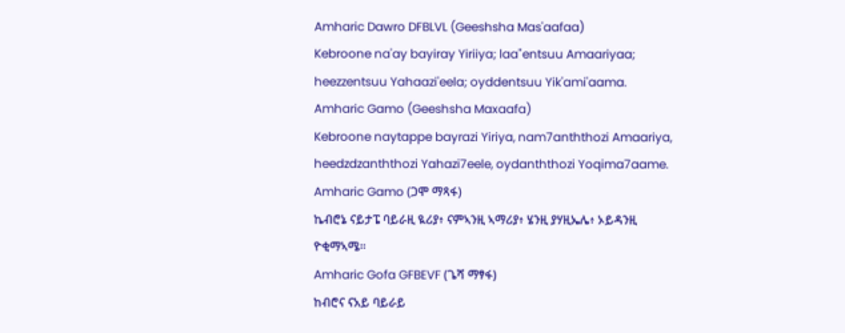Amharic Dawro DFBLVL (Geeshsha Mas'aafaa)
Kebroone na'ay bayiray Yiriiya; laa"entsuu Amaariyaa; heezzentsuu Yahaazi'eela; oyddentsuu Yik'ami'aama.
Amharic Gamo (Geeshsha Maxaafa)
Kebroone naytappe bayrazi Yiriya, nam7anththozi Amaariya, heedzdzanththozi Yahazi7eele, oydanththozi Yoqima7aame.
Amharic Gamo (ጋሞ ማጻፋ)
ኬብሮኔ ናይታፔ ባይራዚ ዪሪያ፥ ናምኣንዚ ኣማሪያ፥ ሄንዚ ያሃዚኤሌ፥ ኦይዳንዚ ዮቂማኣሜ።
Amharic Gofa GFBEVF (ጌሻ ማፃፋ)
ከብሮና ናአይ ባይራይ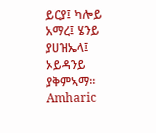ይርያ፤ ካሎይ አማረ፤ ሄንይ ያሀዝኤላ፤ ኦይዳንይ ያቅምኣማ።
Amharic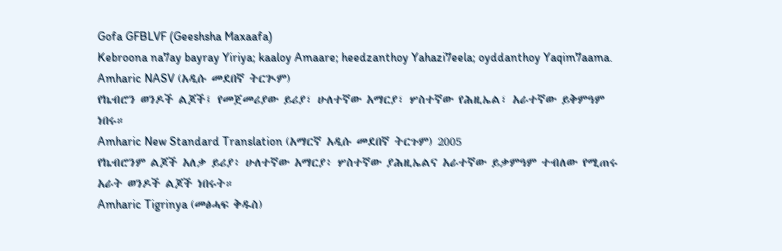Gofa GFBLVF (Geeshsha Maxaafa)
Kebroona na7ay bayray Yiriya; kaaloy Amaare; heedzanthoy Yahazi7eela; oyddanthoy Yaqim7aama.
Amharic NASV (አዲሱ መደበኛ ትርጒም)
የኬብሮን ወንዶች ልጆች፤ የመጀመሪያው ይሪያ፣ ሁለተኛው አማርያ፣ ሦስተኛው የሕዚኤል፣ አራተኛው ይቅምዓም ነበሩ።
Amharic New Standard Translation (አማርኛ አዲሱ መደበኛ ትርጉም) 2005
የኬብሮንም ልጆች አለቃ ይሪያ፥ ሁለተኛው አማርያ፥ ሦስተኛው ያሕዚኤልና አራተኛው ይቃምዓም ተብለው የሚጠሩ አራት ወንዶች ልጆች ነበሩት።
Amharic Tigrinya (መፅሓፍ ቅዱስ)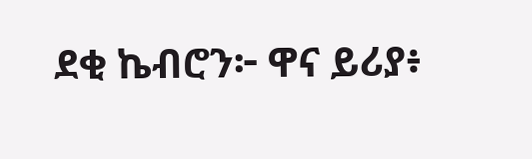ደቂ ኬብሮን፦ ዋና ይሪያ፥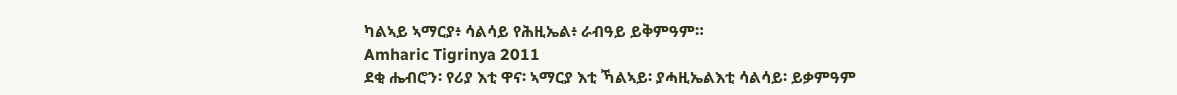ካልኣይ ኣማርያ፥ ሳልሳይ የሕዚኤል፥ ራብዓይ ይቅምዓም።
Amharic Tigrinya 2011
ደቂ ሔብሮን፡ የሪያ እቲ ዋና፡ ኣማርያ እቲ ኻልኣይ፡ ያሓዚኤልእቲ ሳልሳይ፡ ይቃምዓም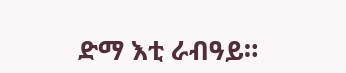ድማ እቲ ራብዓይ።